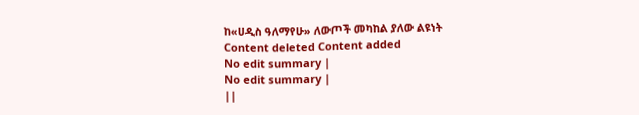ከ«ሀዲስ ዓለማየሁ» ለውጦች መካከል ያለው ልዩነት
Content deleted Content added
No edit summary |
No edit summary |
||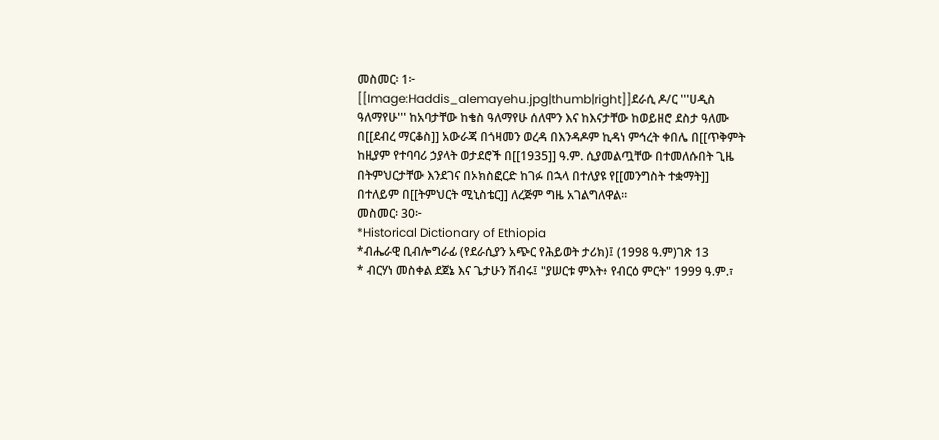መስመር፡ 1፦
[[Image:Haddis_alemayehu.jpg|thumb|right]]ደራሲ ዶ/ር '''ሀዲስ ዓለማየሁ''' ከአባታቸው ከቄስ ዓለማየሁ ሰለሞን እና ከእናታቸው ከወይዘሮ ደስታ ዓለሙ በ[[ደብረ ማርቆስ]] አውራጃ በጎዛመን ወረዳ በእንዳዶም ኪዳነ ምኅረት ቀበሌ በ[[ጥቅምት
ከዚያም የተባባሪ ኃያላት ወታደሮች በ[[1935]] ዓ.ም. ሲያመልጧቸው በተመለሱበት ጊዜ በትምህርታቸው እንደገና በኦክስፎርድ ከገፉ በኋላ በተለያዩ የ[[መንግስት ተቋማት]] በተለይም በ[[ትምህርት ሚኒስቴር]] ለረጅም ግዜ አገልግለዋል።
መስመር፡ 30፦
*Historical Dictionary of Ethiopia
*ብሔራዊ ቢብሎግራፊ (የደራሲያን አጭር የሕይወት ታሪክ)፤ (1998 ዓ.ም)ገጽ 13
* ብርሃነ መስቀል ደጀኔ እና ጌታሁን ሽብሩ፤ "ያሠርቱ ምእት፥ የብርዕ ምርት" 1999 ዓ.ም.፣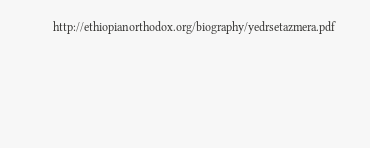http://ethiopianorthodox.org/biography/yedrsetazmera.pdf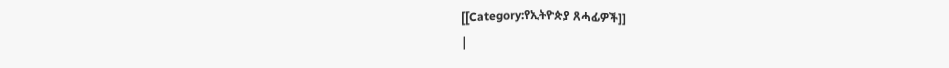[[Category:የኢትዮጵያ ጸሓፊዎች]]
|